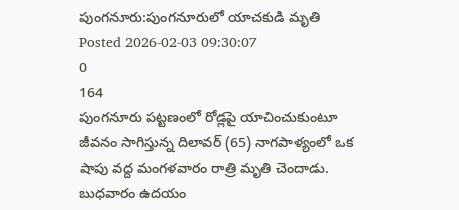పుంగనూరు:పుంగనూరులో యాచకుడి మృతి
Posted 2026-02-03 09:30:07
0
164
పుంగనూరు పట్టణంలో రోడ్లపై యాచించుకుంటూ జీవనం సాగిస్తున్న దిలావర్ (65) నాగపాళ్యంలో ఒక షాపు వద్ద మంగళవారం రాత్రి మృతి చెందాడు. బుధవారం ఉదయం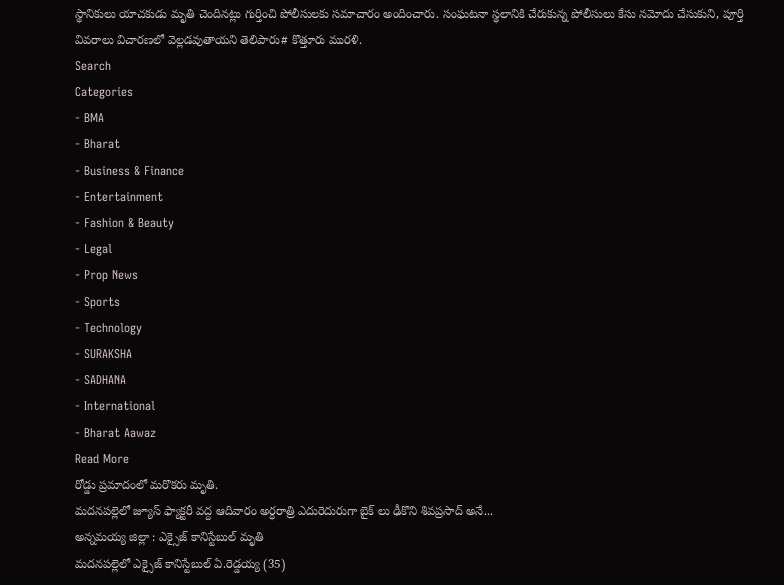స్థానికులు యాచకుడు మృతి చెందినట్లు గుర్తించి పోలీసులకు సమాచారం అందించారు. సంఘటనా స్థలానికి చేరుకున్న పోలీసులు కేసు నమోదు చేసుకుని, పూర్తి వివరాలు విచారణలో వెల్లడవుతాయని తెలిపారు# కొత్తూరు మురళి.
Search
Categories
- BMA
- Bharat
- Business & Finance
- Entertainment
- Fashion & Beauty
- Legal
- Prop News
- Sports
- Technology
- SURAKSHA
- SADHANA
- International
- Bharat Aawaz
Read More
రోడ్డు ప్రమాదంలో మరొకరు మృతి.
మదనపల్లెలో జ్యూస్ ఫ్యాక్టరీ వద్ద ఆదివారం అర్ధరాత్రి ఎదురెదురుగా బైక్ లు ఢీకొని శివప్రసాద్ అనే...
అన్నమయ్య జిల్లా : ఎక్సైజ్ కానిస్టేబుల్ మృతి
మదనపల్లెలో ఎక్సైజ్ కానిస్టేబుల్ ఏ.రెడ్డయ్య (35)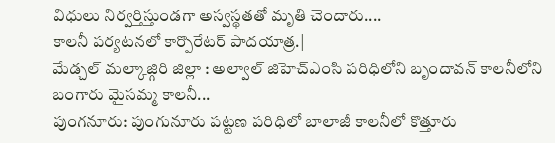విధులు నిర్వర్తిస్తుండగా అస్వస్థతతో మృతి చెందారు....
కాలనీ పర్యటనలో కార్పొరేటర్ పాదయాత్ర.|
మేడ్చల్ మల్కాజ్గిరి జిల్లా : అల్వాల్ జిహెచ్ఎంసి పరిధిలోని బృందావన్ కాలనీలోని బంగారు మైసమ్మ కాలనీ...
పుంగనూరు: పుంగునూరు పట్టణ పరిధిలో బాలాజీ కాలనీలో కొత్తూరు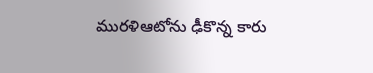మురళిఆటోను ఢీకొన్న కారు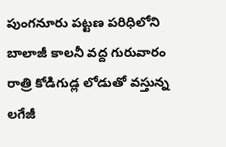పుంగనూరు పట్టణ పరిధిలోని బాలాజీ కాలనీ వద్ద గురువారం రాత్రి కోడిగుడ్ల లోడుతో వస్తున్న లగేజీ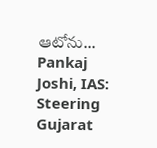ఆటోను...
Pankaj Joshi, IAS: Steering Gujarat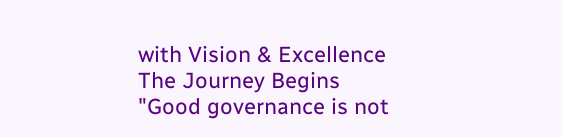with Vision & Excellence
The Journey Begins
"Good governance is not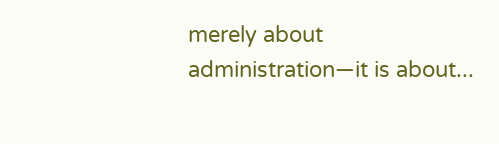merely about administration—it is about...